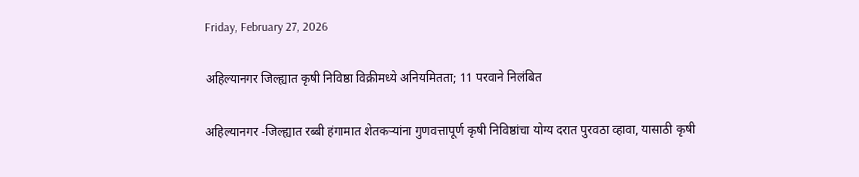Friday, February 27, 2026

अहिल्यानगर जिल्ह्यात कृषी निविष्ठा विक्रीमध्ये अनियमितता; 11 परवाने निलंबित

अहिल्यानगर -जिल्ह्यात रब्बी हंगामात शेतकर्‍यांना गुणवत्तापूर्ण कृषी निविष्ठांचा योग्य दरात पुरवठा व्हावा, यासाठी कृषी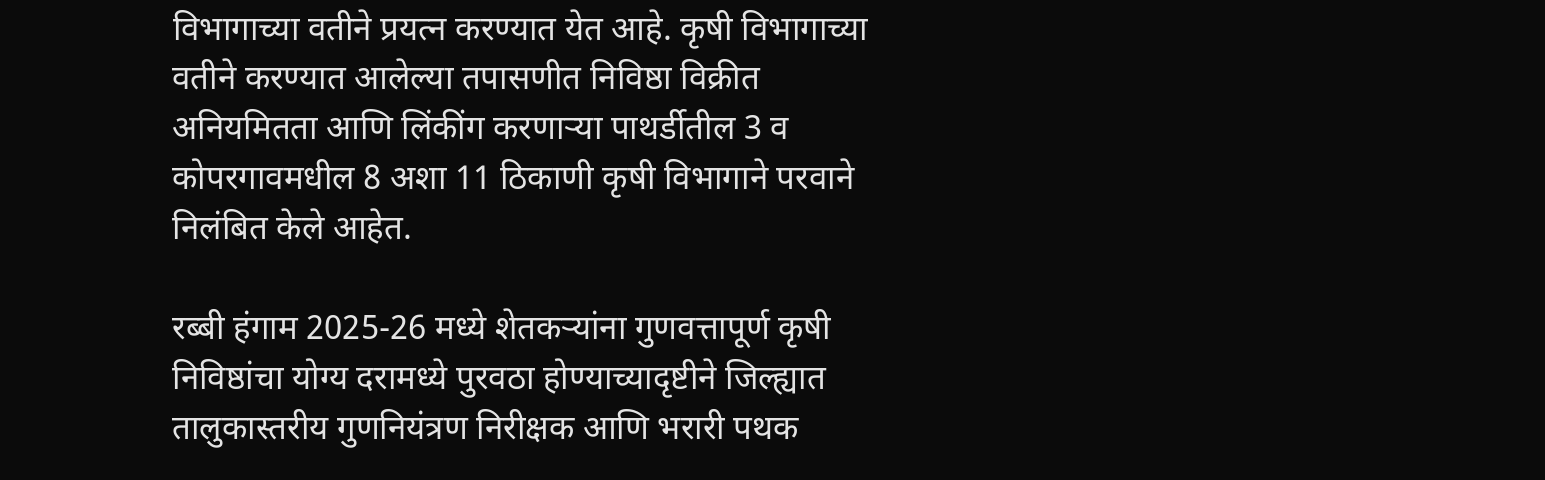विभागाच्या वतीने प्रयत्न करण्यात येत आहे. कृषी विभागाच्या वतीने करण्यात आलेल्या तपासणीत निविष्ठा विक्रीत अनियमितता आणि लिंकींग करणार्‍या पाथर्डीतील 3 व कोपरगावमधील 8 अशा 11 ठिकाणी कृषी विभागाने परवाने निलंबित केले आहेत.

रब्बी हंगाम 2025-26 मध्ये शेतकर्‍यांना गुणवत्तापूर्ण कृषी निविष्ठांचा योग्य दरामध्ये पुरवठा होण्याच्यादृष्टीने जिल्ह्यात तालुकास्तरीय गुणनियंत्रण निरीक्षक आणि भरारी पथक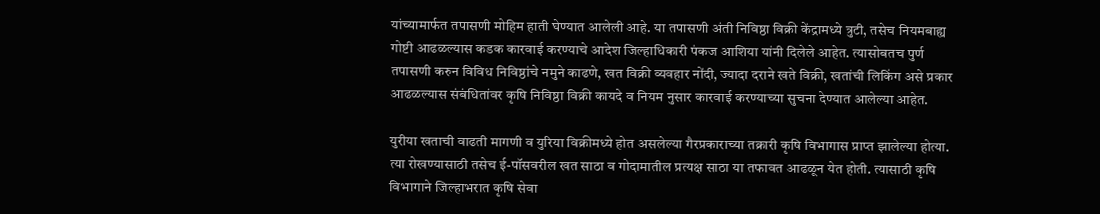यांच्यामार्फत तपासणी मोहिम हाती घेण्यात आलेली आहे. या तपासणी अंती निविष्ठा विक्री केंद्रामध्ये त्रुटी, तसेच नियमबाह्य गोष्टी आढळल्यास कडक कारवाई करण्याचे आदेश जिल्हाधिकारी पंकज आशिया यांनी दिलेले आहेत. त्यासोबतच पुर्ण तपासणी करुन विविध निविष्ठांचे नमुने काढणे, खत विक्री व्यवहार नोंदी, ज्यादा दराने खते विक्री, खतांची लिकिंग असे प्रकार आढळल्यास संबंधितांवर कृषि निविष्ठा विक्री कायदे व नियम नुसार कारवाई करण्याच्या सुचना देण्यात आलेल्या आहेत.

युरीया खताची वाढती मागणी व युरिया विक्रीमध्ये होत असलेल्या गैरप्रकाराच्या तक्रारी कृषि विभागास प्राप्त झालेल्या होत्या. त्या रोखण्यासाठी तसेच ई-पॉसवरील खत साठा व गोदामातील प्रत्यक्ष साठा या तफावत आढळून येत होती. त्यासाठी कृषि विभागाने जिल्हाभरात कृषि सेवा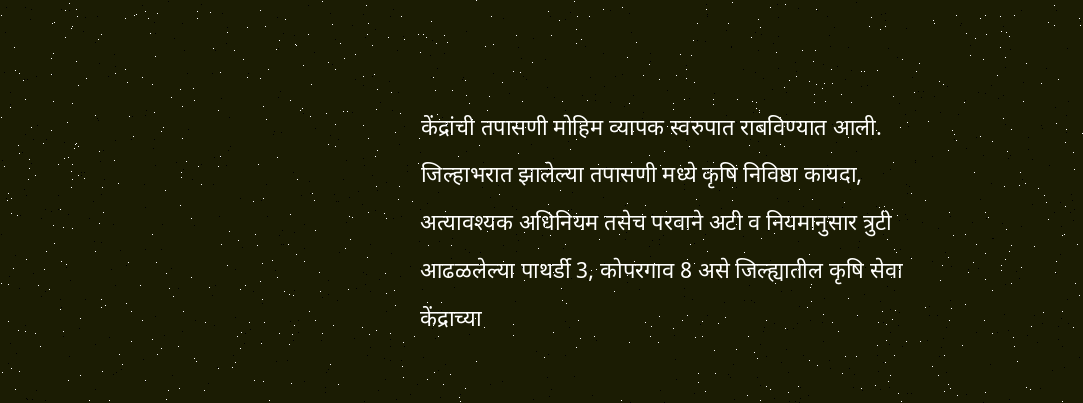केंद्रांची तपासणी मोहिम व्यापक स्वरुपात राबविण्यात आली. जिल्हाभरात झालेल्या तपासणी मध्ये कृषि निविष्ठा कायदा, अत्यावश्यक अधिनियम तसेच परवाने अटी व नियमानुसार त्रुटी आढळलेल्या पाथर्डी 3, कोपरगाव 8 असे जिल्ह्यातील कृषि सेवा केंद्राच्या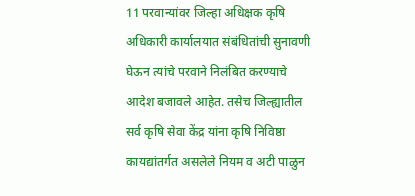11 परवान्यांवर जिल्हा अधिक्षक कृषि अधिकारी कार्यालयात संबंधितांची सुनावणी घेऊन त्यांचे परवाने निलंबित करण्याचे आदेश बजावले आहेत. तसेच जिल्ह्यातील सर्व कृषि सेवा केंद्र यांना कृषि निविष्ठा कायद्यांतर्गत असलेले नियम व अटी पाळुन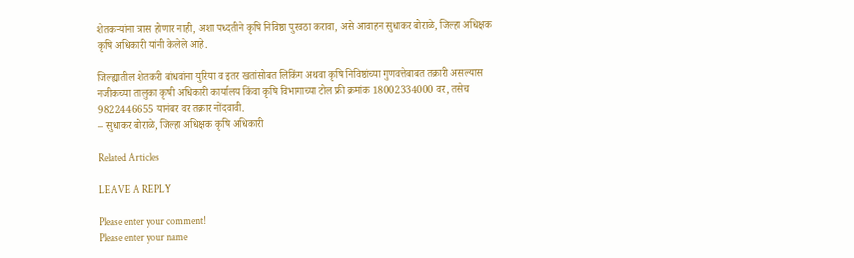शेतकर्‍यांना त्रास होणार नाही, अशा पध्दतीने कृषि निविष्ठा पुरवठा करावा, असे आवाहन सुधाकर बोराळे, जिल्हा अधिक्षक कृषि अधिकारी यांनी केलेले आहे.

जिल्ह्यातील शेतकरी बांधवांना युरिया व इतर खतांसोबत लिकिंग अथवा कृषि निविष्ठांच्या गुणवत्तेबाबत तक्रारी असल्यास नजीकच्या तालुका कृषी अधिकारी कार्यालय किंवा कृषि विभागाच्या टोल फ्री क्रमांक 18002334000 वर, तसेच 9822446655 यानंबर वर तक्रार नोंदवावी.
– सुधाकर बोराळे, जिल्हा अधिक्षक कृषि अधिकारी

Related Articles

LEAVE A REPLY

Please enter your comment!
Please enter your name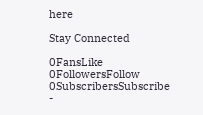here

Stay Connected

0FansLike
0FollowersFollow
0SubscribersSubscribe
-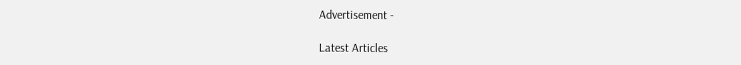Advertisement -

Latest Articles